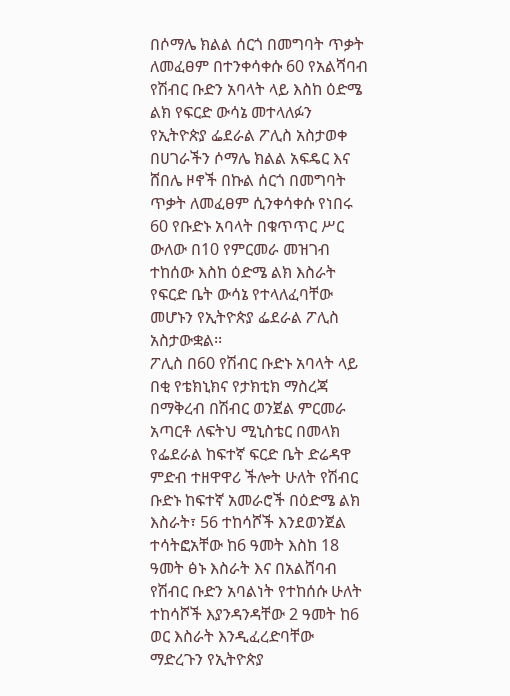በሶማሌ ክልል ሰርጎ በመግባት ጥቃት ለመፈፀም በተንቀሳቀሱ 60 የአልሻባብ የሽብር ቡድን አባላት ላይ እስከ ዕድሜ ልክ የፍርድ ውሳኔ መተላለፉን የኢትዮጵያ ፌደራል ፖሊስ አስታወቀ
በሀገራችን ሶማሌ ክልል አፍዴር እና ሸበሌ ዞኖች በኩል ሰርጎ በመግባት ጥቃት ለመፈፀም ሲንቀሳቀሱ የነበሩ 60 የቡድኑ አባላት በቁጥጥር ሥር ውለው በ10 የምርመራ መዝገብ ተከሰው እስከ ዕድሜ ልክ እስራት የፍርድ ቤት ውሳኔ የተላለፈባቸው መሆኑን የኢትዮጵያ ፌደራል ፖሊስ አስታውቋል፡፡
ፖሊስ በ60 የሽብር ቡድኑ አባላት ላይ በቂ የቴክኒክና የታክቲክ ማስረጃ በማቅረብ በሽብር ወንጀል ምርመራ አጣርቶ ለፍትህ ሚኒስቴር በመላክ የፌደራል ከፍተኛ ፍርድ ቤት ድሬዳዋ ምድብ ተዘዋዋሪ ችሎት ሁለት የሽብር ቡድኑ ከፍተኛ አመራሮች በዕድሜ ልክ እስራት፣ 56 ተከሳሾች እንደወንጀል ተሳትፎአቸው ከ6 ዓመት እስከ 18 ዓመት ፅኑ እስራት እና በአልሸባብ የሽብር ቡድን አባልነት የተከሰሱ ሁለት ተከሳሾች እያንዳንዳቸው 2 ዓመት ከ6 ወር እስራት እንዲፈረድባቸው ማድረጉን የኢትዮጵያ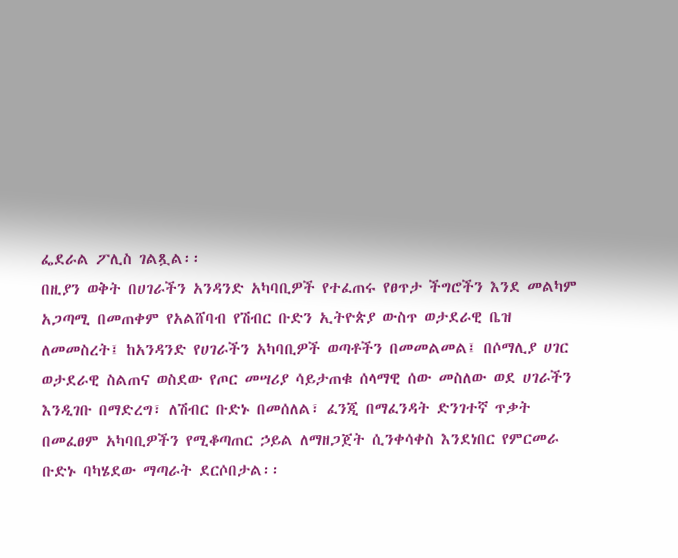ፌደራል ፖሊስ ገልጿል፡፡
በዚያን ወቅት በሀገራችን አንዳንድ አካባቢዎች የተፈጠሩ የፀጥታ ችግሮችን እንደ መልካም አጋጣሚ በመጠቀም የአልሸባብ የሽብር ቡድን ኢትዮጵያ ውስጥ ወታደራዊ ቤዝ ለመመስረት፤ ከአንዳንድ የሀገራችን አካባቢዎች ወጣቶችን በመመልመል፤ በሶማሊያ ሀገር ወታደራዊ ስልጠና ወስደው የጦር መሣሪያ ሳይታጠቁ ሰላማዊ ሰው መስለው ወደ ሀገራችን እንዲገቡ በማድረግ፣ ለሽብር ቡድኑ በመሰለል፣ ፈንጂ በማፈንዳት ድንገተኛ ጥቃት በመፈፀም አካባቢዎችን የሚቆጣጠር ኃይል ለማዘጋጀት ሲንቀሳቀስ እንደነበር የምርመራ ቡድኑ ባካሄደው ማጣራት ደርሶበታል፡፡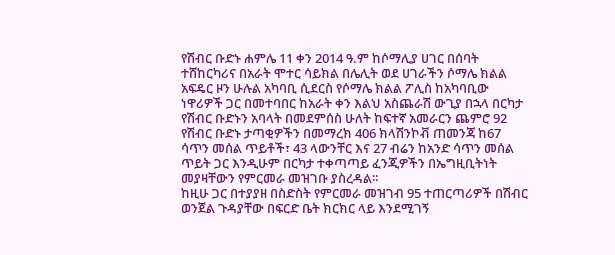የሽብር ቡድኑ ሐምሌ 11 ቀን 2014 ዓ.ም ከሶማሊያ ሀገር በሰባት ተሸከርካሪና በአራት ሞተር ሳይክል በሌሊት ወደ ሀገራችን ሶማሌ ክልል አፍዴር ዞን ሁሉል አካባቢ ሲደርስ የሶማሌ ክልል ፖሊስ ከአካባቢው ነዋሪዎች ጋር በመተባበር ከአራት ቀን እልህ አስጨራሽ ውጊያ በኋላ በርካታ የሽብር ቡድኑን አባላት በመደምሰስ ሁለት ከፍተኛ አመራርን ጨምሮ 92 የሽብር ቡድኑ ታጣቂዎችን በመማረክ 406 ክላሽንኮቭ ጠመንጃ ከ67 ሳጥን መሰል ጥይቶች፣ 43 ላውንቸር እና 27 ብሬን ከአንድ ሳጥን መሰል ጥይት ጋር እንዲሁም በርካታ ተቀጣጣይ ፈንጂዎችን በኤግዚቢትነት መያዛቸውን የምርመራ መዝገቡ ያስረዳል፡፡
ከዚሁ ጋር በተያያዘ በስድስት የምርመራ መዝገብ 95 ተጠርጣሪዎች በሽብር ወንጀል ጉዳያቸው በፍርድ ቤት ክርክር ላይ እንደሚገኝ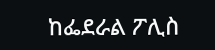ከፌደራል ፖሊስ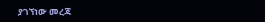ያገኘነው መረጃ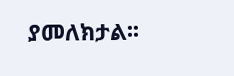ያመለክታል፡፡